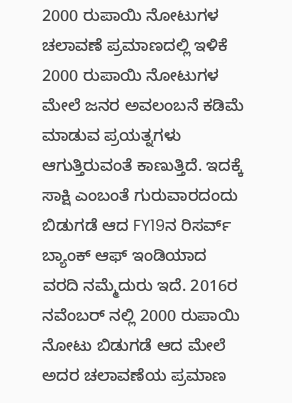2000 ರುಪಾಯಿ ನೋಟುಗಳ ಚಲಾವಣೆ ಪ್ರಮಾಣದಲ್ಲಿ ಇಳಿಕೆ
2000 ರುಪಾಯಿ ನೋಟುಗಳ ಮೇಲೆ ಜನರ ಅವಲಂಬನೆ ಕಡಿಮೆ ಮಾಡುವ ಪ್ರಯತ್ನಗಳು ಆಗುತ್ತಿರುವಂತೆ ಕಾಣುತ್ತಿದೆ. ಇದಕ್ಕೆ ಸಾಕ್ಷಿ ಎಂಬಂತೆ ಗುರುವಾರದಂದು ಬಿಡುಗಡೆ ಆದ FY19ನ ರಿಸರ್ವ್ ಬ್ಯಾಂಕ್ ಆಫ್ ಇಂಡಿಯಾದ ವರದಿ ನಮ್ಮೆದುರು ಇದೆ. 2016ರ ನವೆಂಬರ್ ನಲ್ಲಿ 2000 ರುಪಾಯಿ ನೋಟು ಬಿಡುಗಡೆ ಆದ ಮೇಲೆ ಅದರ ಚಲಾವಣೆಯ ಪ್ರಮಾಣ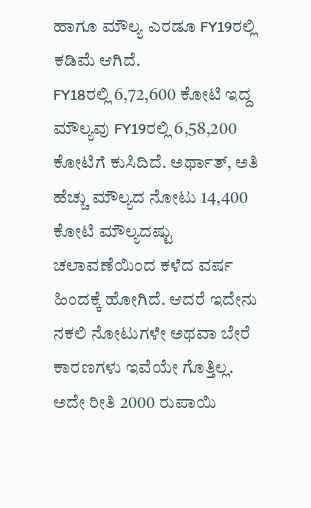ಹಾಗೂ ಮೌಲ್ಯ ಎರಡೂ FY19ರಲ್ಲಿ ಕಡಿಮೆ ಆಗಿದೆ.
FY18ರಲ್ಲಿ 6,72,600 ಕೋಟಿ ಇದ್ದ ಮೌಲ್ಯವು FY19ರಲ್ಲಿ 6,58,200 ಕೋಟಿಗೆ ಕುಸಿದಿದೆ. ಅರ್ಥಾತ್, ಅತಿ ಹೆಚ್ಚು ಮೌಲ್ಯದ ನೋಟು 14,400 ಕೋಟಿ ಮೌಲ್ಯದಷ್ಟು ಚಲಾವಣೆಯಿಂದ ಕಳೆದ ವರ್ಷ ಹಿಂದಕ್ಕೆ ಹೋಗಿದೆ. ಆದರೆ ಇದೇನು ನಕಲಿ ನೋಟುಗಳೇ ಅಥವಾ ಬೇರೆ ಕಾರಣಗಳು ಇವೆಯೇ ಗೊತ್ತಿಲ್ಲ.
ಅದೇ ರೀತಿ 2000 ರುಪಾಯಿ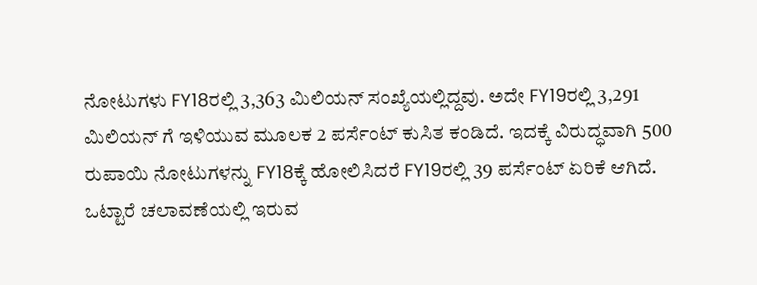ನೋಟುಗಳು FY18ರಲ್ಲಿ 3,363 ಮಿಲಿಯನ್ ಸಂಖ್ಯೆಯಲ್ಲಿದ್ದವು. ಅದೇ FY19ರಲ್ಲಿ 3,291 ಮಿಲಿಯನ್ ಗೆ ಇಳಿಯುವ ಮೂಲಕ 2 ಪರ್ಸೆಂಟ್ ಕುಸಿತ ಕಂಡಿದೆ. ಇದಕ್ಕೆ ವಿರುದ್ಧವಾಗಿ 500 ರುಪಾಯಿ ನೋಟುಗಳನ್ನು FY18ಕ್ಕೆ ಹೋಲಿಸಿದರೆ FY19ರಲ್ಲಿ 39 ಪರ್ಸೆಂಟ್ ಏರಿಕೆ ಆಗಿದೆ. ಒಟ್ಟಾರೆ ಚಲಾವಣೆಯಲ್ಲಿ ಇರುವ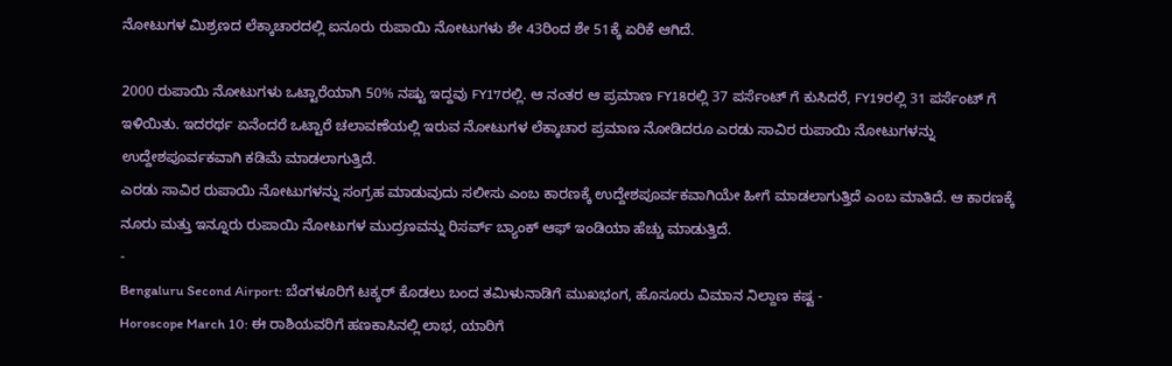ನೋಟುಗಳ ಮಿಶ್ರಣದ ಲೆಕ್ಕಾಚಾರದಲ್ಲಿ ಐನೂರು ರುಪಾಯಿ ನೋಟುಗಳು ಶೇ 43ರಿಂದ ಶೇ 51ಕ್ಕೆ ಏರಿಕೆ ಆಗಿದೆ.

2000 ರುಪಾಯಿ ನೋಟುಗಳು ಒಟ್ಟಾರೆಯಾಗಿ 50% ನಷ್ಟು ಇದ್ದವು FY17ರಲ್ಲಿ. ಆ ನಂತರ ಆ ಪ್ರಮಾಣ FY18ರಲ್ಲಿ 37 ಪರ್ಸೆಂಟ್ ಗೆ ಕುಸಿದರೆ, FY19ರಲ್ಲಿ 31 ಪರ್ಸೆಂಟ್ ಗೆ ಇಳಿಯಿತು. ಇದರರ್ಥ ಏನೆಂದರೆ ಒಟ್ಟಾರೆ ಚಲಾವಣೆಯಲ್ಲಿ ಇರುವ ನೋಟುಗಳ ಲೆಕ್ಕಾಚಾರ ಪ್ರಮಾಣ ನೋಡಿದರೂ ಎರಡು ಸಾವಿರ ರುಪಾಯಿ ನೋಟುಗಳನ್ನು ಉದ್ದೇಶಪೂರ್ವಕವಾಗಿ ಕಡಿಮೆ ಮಾಡಲಾಗುತ್ತಿದೆ.
ಎರಡು ಸಾವಿರ ರುಪಾಯಿ ನೋಟುಗಳನ್ನು ಸಂಗ್ರಹ ಮಾಡುವುದು ಸಲೀಸು ಎಂಬ ಕಾರಣಕ್ಕೆ ಉದ್ದೇಶಪೂರ್ವಕವಾಗಿಯೇ ಹೀಗೆ ಮಾಡಲಾಗುತ್ತಿದೆ ಎಂಬ ಮಾತಿದೆ. ಆ ಕಾರಣಕ್ಕೆ ನೂರು ಮತ್ತು ಇನ್ನೂರು ರುಪಾಯಿ ನೋಟುಗಳ ಮುದ್ರಣವನ್ನು ರಿಸರ್ವ್ ಬ್ಯಾಂಕ್ ಆಫ್ ಇಂಡಿಯಾ ಹೆಚ್ಚು ಮಾಡುತ್ತಿದೆ.
-
Bengaluru Second Airport: ಬೆಂಗಳೂರಿಗೆ ಟಕ್ಕರ್ ಕೊಡಲು ಬಂದ ತಮಿಳುನಾಡಿಗೆ ಮುಖಭಂಗ, ಹೊಸೂರು ವಿಮಾನ ನಿಲ್ದಾಣ ಕಷ್ಟ -
Horoscope March 10: ಈ ರಾಶಿಯವರಿಗೆ ಹಣಕಾಸಿನಲ್ಲಿ ಲಾಭ, ಯಾರಿಗೆ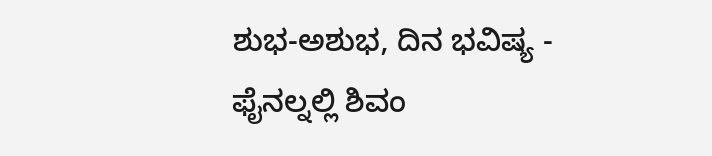ಶುಭ-ಅಶುಭ, ದಿನ ಭವಿಷ್ಯ -
ಫೈನಲ್ನಲ್ಲಿ ಶಿವಂ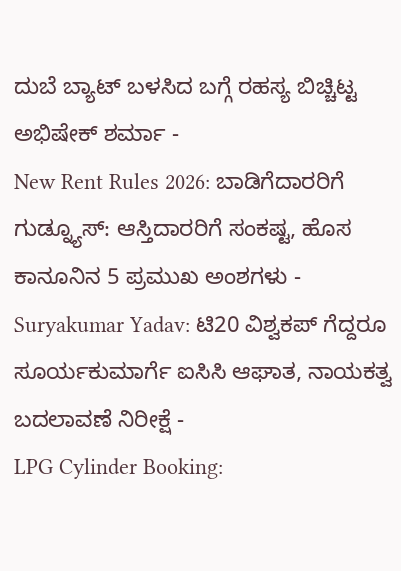ದುಬೆ ಬ್ಯಾಟ್ ಬಳಸಿದ ಬಗ್ಗೆ ರಹಸ್ಯ ಬಿಚ್ಚಿಟ್ಟ ಅಭಿಷೇಕ್ ಶರ್ಮಾ -
New Rent Rules 2026: ಬಾಡಿಗೆದಾರರಿಗೆ ಗುಡ್ನ್ಯೂಸ್: ಆಸ್ತಿದಾರರಿಗೆ ಸಂಕಷ್ಟ, ಹೊಸ ಕಾನೂನಿನ 5 ಪ್ರಮುಖ ಅಂಶಗಳು -
Suryakumar Yadav: ಟಿ20 ವಿಶ್ವಕಪ್ ಗೆದ್ದರೂ ಸೂರ್ಯಕುಮಾರ್ಗೆ ಐಸಿಸಿ ಆಘಾತ, ನಾಯಕತ್ವ ಬದಲಾವಣೆ ನಿರೀಕ್ಷೆ -
LPG Cylinder Booking: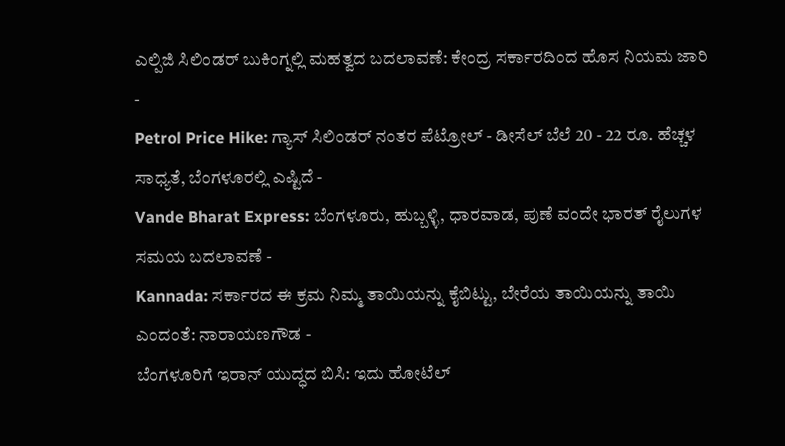ಎಲ್ಪಿಜಿ ಸಿಲಿಂಡರ್ ಬುಕಿಂಗ್ನಲ್ಲಿ ಮಹತ್ವದ ಬದಲಾವಣೆ: ಕೇಂದ್ರ ಸರ್ಕಾರದಿಂದ ಹೊಸ ನಿಯಮ ಜಾರಿ -
Petrol Price Hike: ಗ್ಯಾಸ್ ಸಿಲಿಂಡರ್ ನಂತರ ಪೆಟ್ರೋಲ್ - ಡೀಸೆಲ್ ಬೆಲೆ 20 - 22 ರೂ. ಹೆಚ್ಚಳ ಸಾಧ್ಯತೆ, ಬೆಂಗಳೂರಲ್ಲಿ ಎಷ್ಟಿದೆ -
Vande Bharat Express: ಬೆಂಗಳೂರು, ಹುಬ್ಬಳ್ಳಿ, ಧಾರವಾಡ, ಪುಣೆ ವಂದೇ ಭಾರತ್ ರೈಲುಗಳ ಸಮಯ ಬದಲಾವಣೆ -
Kannada: ಸರ್ಕಾರದ ಈ ಕ್ರಮ ನಿಮ್ಮ ತಾಯಿಯನ್ನು ಕೈಬಿಟ್ಟು, ಬೇರೆಯ ತಾಯಿಯನ್ನು ತಾಯಿ ಎಂದಂತೆ: ನಾರಾಯಣಗೌಡ -
ಬೆಂಗಳೂರಿಗೆ ಇರಾನ್ ಯುದ್ಧದ ಬಿಸಿ: ಇದು ಹೋಟೆಲ್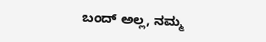ಬಂದ್ ಅಲ್ಲ, ನಮ್ಮ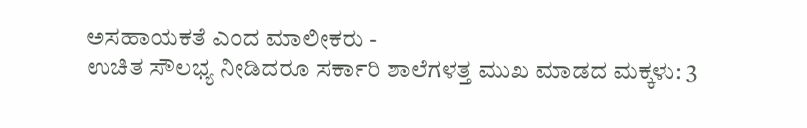ಅಸಹಾಯಕತೆ ಎಂದ ಮಾಲೀಕರು -
ಉಚಿತ ಸೌಲಭ್ಯ ನೀಡಿದರೂ ಸರ್ಕಾರಿ ಶಾಲೆಗಳತ್ತ ಮುಖ ಮಾಡದ ಮಕ್ಕಳು: 3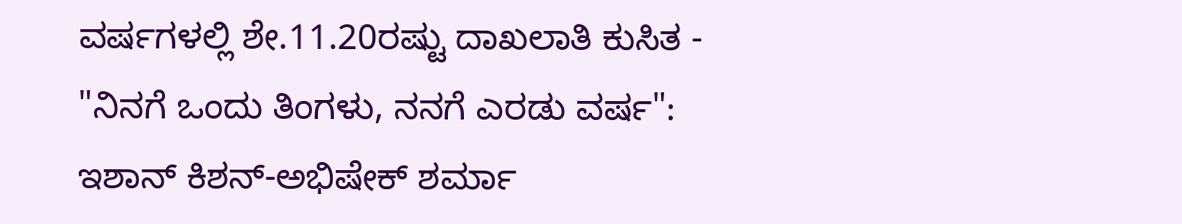ವರ್ಷಗಳಲ್ಲಿ ಶೇ.11.20ರಷ್ಟು ದಾಖಲಾತಿ ಕುಸಿತ -
"ನಿನಗೆ ಒಂದು ತಿಂಗಳು, ನನಗೆ ಎರಡು ವರ್ಷ": ಇಶಾನ್ ಕಿಶನ್-ಅಭಿಷೇಕ್ ಶರ್ಮಾ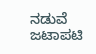ನಡುವೆ ಜಟಾಪಟಿ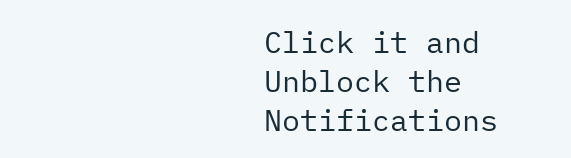Click it and Unblock the Notifications